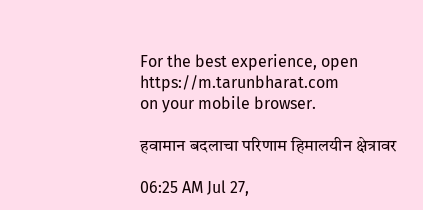For the best experience, open
https://m.tarunbharat.com
on your mobile browser.

हवामान बदलाचा परिणाम हिमालयीन क्षेत्रावर

06:25 AM Jul 27,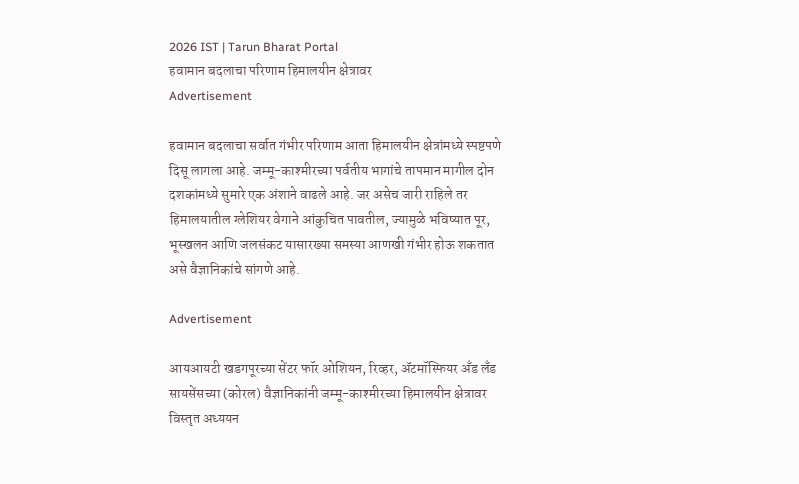2026 IST | Tarun Bharat Portal
हवामान बदलाचा परिणाम हिमालयीन क्षेत्रावर
Advertisement

हवामान बदलाचा सर्वात गंभीर परिणाम आता हिमालयीन क्षेत्रांमध्ये स्पष्टपणे दिसू लागला आहे. जम्मू-काश्मीरच्या पर्वतीय भागांचे तापमान मागील दोन दशकांमध्ये सुमारे एक अंशाने वाढले आहे. जर असेच जारी राहिले तर हिमालयातील ग्लेशियर वेगाने आंकुचित पावतील, ज्यामुळे भविष्यात पूर, भूस्खलन आणि जलसंकट यासारख्या समस्या आणखी गंभीर होऊ शकतात असे वैज्ञानिकांचे सांगणे आहे.

Advertisement

आयआयटी खडगपूरच्या सेंटर फॉर ओशियन, रिव्हर, ॲटमॉस्फियर अँड लँड सायसेंसच्या (कोरल) वैज्ञानिकांनी जम्मू-काश्मीरच्या हिमालयीन क्षेत्रावर विस्तृत अध्ययन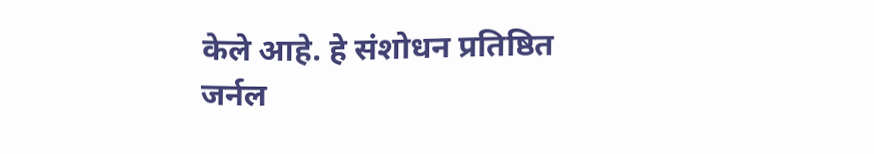केले आहे. हे संशोधन प्रतिष्ठित जर्नल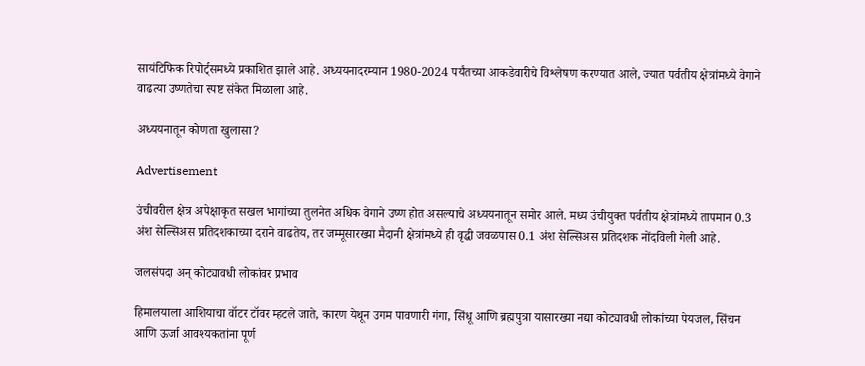सायंटिफिक रिपोर्ट्समध्ये प्रकाशित झाले आहे. अध्ययनादरम्यान 1980-2024 पर्यंतच्या आकडेवारीचे विश्लेषण करण्यात आले, ज्यात पर्वतीय क्षेत्रांमध्ये वेगाने वाढत्या उष्णतेचा स्पष्ट संकेत मिळाला आहे.

अध्ययनातून कोणता खुलासा?

Advertisement

उंचीवरील क्षेत्र अपेक्षाकृत सखल भागांच्या तुलनेत अधिक वेगाने उष्ण होत असल्याचे अध्ययनातून समोर आले. मध्य उंचीयुक्त पर्वतीय क्षेत्रांमध्ये तापमान 0.3 अंश सेल्सिअस प्रतिदशकाच्या दराने वाढतेय, तर जम्मूसारख्या मैदानी क्षेत्रांमध्ये ही वृद्धी जवळपास 0.1 अंश सेल्सिअस प्रतिदशक नोंदविली गेली आहे.

जलसंपदा अन् कोट्यावधी लोकांवर प्रभाव

हिमालयाला आशियाचा वॉटर टॉवर म्हटले जाते, कारण येथून उगम पावणारी गंगा, सिंधू आणि ब्रह्मपुत्रा यासारख्या नद्या कोट्यावधी लोकांच्या पेयजल, सिंचन आणि ऊर्जा आवश्यकतांना पूर्ण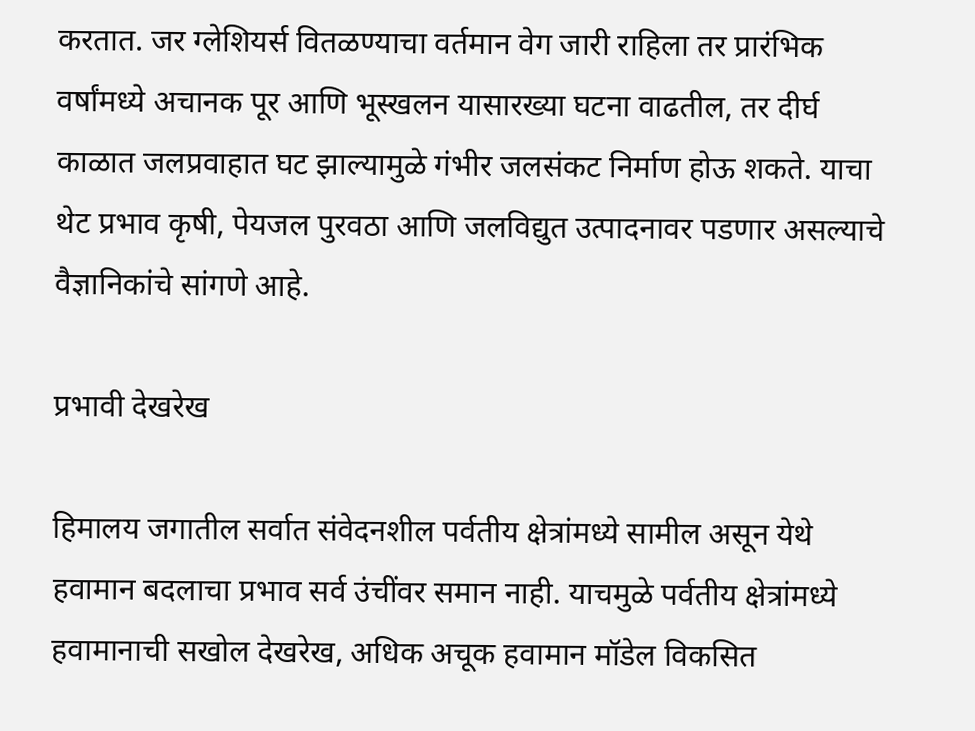करतात. जर ग्लेशियर्स वितळण्याचा वर्तमान वेग जारी राहिला तर प्रारंभिक वर्षांमध्ये अचानक पूर आणि भूस्खलन यासारख्या घटना वाढतील, तर दीर्घ काळात जलप्रवाहात घट झाल्यामुळे गंभीर जलसंकट निर्माण होऊ शकते. याचा थेट प्रभाव कृषी, पेयजल पुरवठा आणि जलविद्युत उत्पादनावर पडणार असल्याचे वैज्ञानिकांचे सांगणे आहे.

प्रभावी देखरेख

हिमालय जगातील सर्वात संवेदनशील पर्वतीय क्षेत्रांमध्ये सामील असून येथे हवामान बदलाचा प्रभाव सर्व उंचींवर समान नाही. याचमुळे पर्वतीय क्षेत्रांमध्ये हवामानाची सखोल देखरेख, अधिक अचूक हवामान मॉडेल विकसित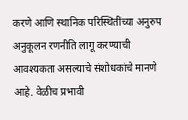करणे आणि स्थानिक परिस्थितींच्या अनुरुप अनुकूलन रणनीति लागू करण्याची आवश्यकता असल्याचे संशोधकांचे मानणे आहे. वेळीच प्रभावी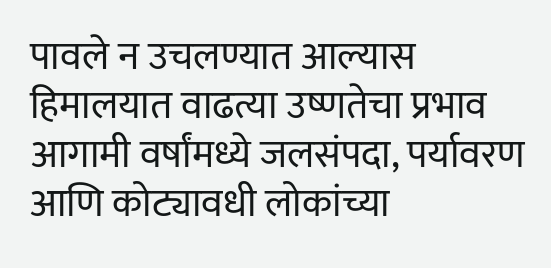पावले न उचलण्यात आल्यास हिमालयात वाढत्या उष्णतेचा प्रभाव आगामी वर्षांमध्ये जलसंपदा, पर्यावरण आणि कोट्यावधी लोकांच्या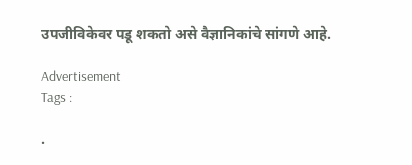उपजीविकेवर पडू शकतो असे वैज्ञानिकांचे सांगणे आहे.

Advertisement
Tags :

.